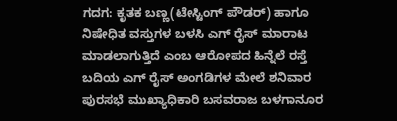ಗದಗ: ಕೃತಕ ಬಣ್ಣ(ಟೇಸ್ಟಿಂಗ್ ಪೌಡರ್) ಹಾಗೂ ನಿಷೇಧಿತ ವಸ್ತುಗಳ ಬಳಸಿ ಎಗ್ ರೈಸ್ ಮಾರಾಟ ಮಾಡಲಾಗುತ್ತಿದೆ ಎಂಬ ಆರೋಪದ ಹಿನ್ನೆಲೆ ರಸ್ತೆ ಬದಿಯ ಎಗ್ ರೈಸ್ ಅಂಗಡಿಗಳ ಮೇಲೆ ಶನಿವಾರ ಪುರಸಭೆ ಮುಖ್ಯಾಧಿಕಾರಿ ಬಸವರಾಜ ಬಳಗಾನೂರ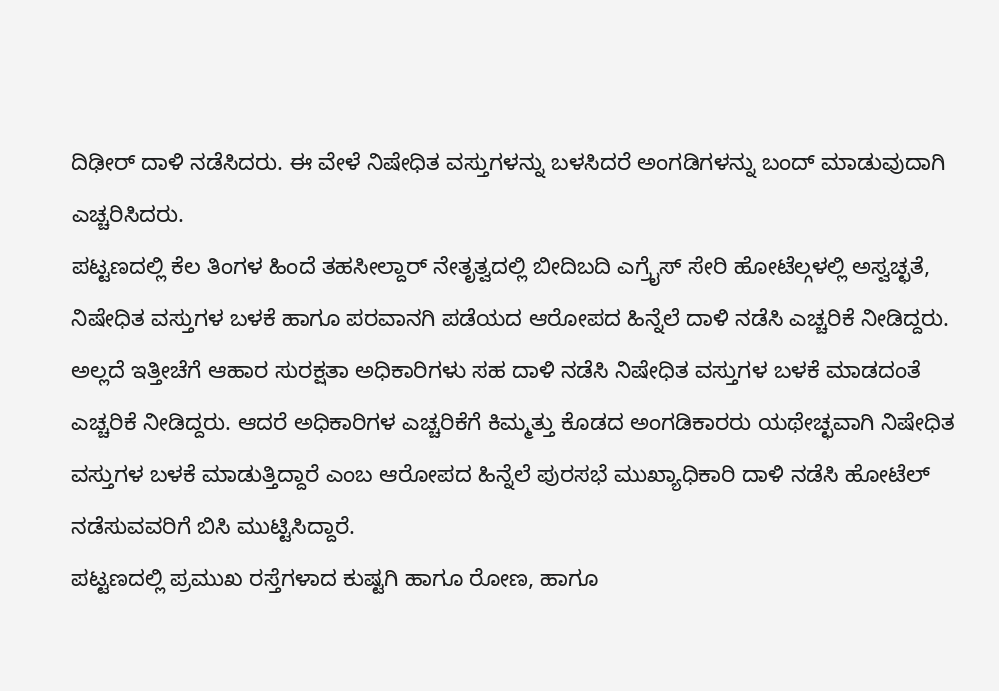ದಿಢೀರ್ ದಾಳಿ ನಡೆಸಿದರು. ಈ ವೇಳೆ ನಿಷೇಧಿತ ವಸ್ತುಗಳನ್ನು ಬಳಸಿದರೆ ಅಂಗಡಿಗಳನ್ನು ಬಂದ್ ಮಾಡುವುದಾಗಿ ಎಚ್ಚರಿಸಿದರು.
ಪಟ್ಟಣದಲ್ಲಿ ಕೆಲ ತಿಂಗಳ ಹಿಂದೆ ತಹಸೀಲ್ದಾರ್ ನೇತೃತ್ವದಲ್ಲಿ ಬೀದಿಬದಿ ಎಗ್ರೈಸ್ ಸೇರಿ ಹೋಟೆಲ್ಗಳಲ್ಲಿ ಅಸ್ವಚ್ಛತೆ, ನಿಷೇಧಿತ ವಸ್ತುಗಳ ಬಳಕೆ ಹಾಗೂ ಪರವಾನಗಿ ಪಡೆಯದ ಆರೋಪದ ಹಿನ್ನೆಲೆ ದಾಳಿ ನಡೆಸಿ ಎಚ್ಚರಿಕೆ ನೀಡಿದ್ದರು. ಅಲ್ಲದೆ ಇತ್ತೀಚೆಗೆ ಆಹಾರ ಸುರಕ್ಷತಾ ಅಧಿಕಾರಿಗಳು ಸಹ ದಾಳಿ ನಡೆಸಿ ನಿಷೇಧಿತ ವಸ್ತುಗಳ ಬಳಕೆ ಮಾಡದಂತೆ ಎಚ್ಚರಿಕೆ ನೀಡಿದ್ದರು. ಆದರೆ ಅಧಿಕಾರಿಗಳ ಎಚ್ಚರಿಕೆಗೆ ಕಿಮ್ಮತ್ತು ಕೊಡದ ಅಂಗಡಿಕಾರರು ಯಥೇಚ್ಛವಾಗಿ ನಿಷೇಧಿತ ವಸ್ತುಗಳ ಬಳಕೆ ಮಾಡುತ್ತಿದ್ದಾರೆ ಎಂಬ ಆರೋಪದ ಹಿನ್ನೆಲೆ ಪುರಸಭೆ ಮುಖ್ಯಾಧಿಕಾರಿ ದಾಳಿ ನಡೆಸಿ ಹೋಟೆಲ್ ನಡೆಸುವವರಿಗೆ ಬಿಸಿ ಮುಟ್ಟಿಸಿದ್ದಾರೆ.
ಪಟ್ಟಣದಲ್ಲಿ ಪ್ರಮುಖ ರಸ್ತೆಗಳಾದ ಕುಷ್ಟಗಿ ಹಾಗೂ ರೋಣ, ಹಾಗೂ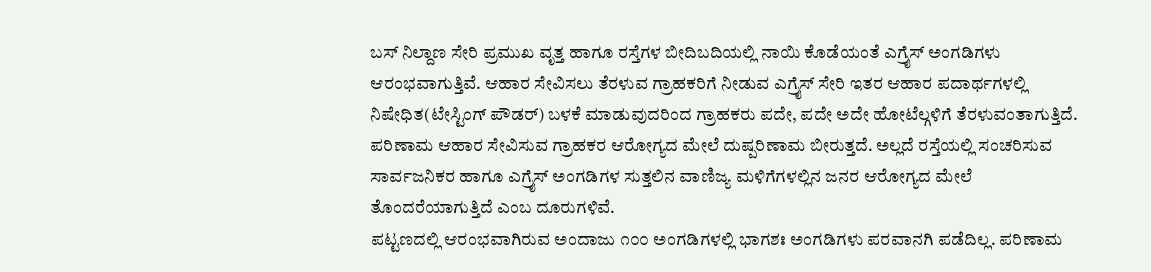ಬಸ್ ನಿಲ್ದಾಣ ಸೇರಿ ಪ್ರಮುಖ ವೃತ್ತ ಹಾಗೂ ರಸ್ತೆಗಳ ಬೀದಿಬದಿಯಲ್ಲಿ ನಾಯಿ ಕೊಡೆಯಂತೆ ಎಗ್ರೈಸ್ ಅಂಗಡಿಗಳು ಆರಂಭವಾಗುತ್ತಿವೆ. ಆಹಾರ ಸೇವಿಸಲು ತೆರಳುವ ಗ್ರಾಹಕರಿಗೆ ನೀಡುವ ಎಗ್ರೈಸ್ ಸೇರಿ ಇತರ ಆಹಾರ ಪದಾರ್ಥಗಳಲ್ಲಿ ನಿಷೇಧಿತ(ಟೇಸ್ಟಿಂಗ್ ಪೌಡರ್) ಬಳಕೆ ಮಾಡುವುದರಿಂದ ಗ್ರಾಹಕರು ಪದೇ, ಪದೇ ಅದೇ ಹೋಟೆಲ್ಗಳಿಗೆ ತೆರಳುವಂತಾಗುತ್ತಿದೆ. ಪರಿಣಾಮ ಆಹಾರ ಸೇವಿಸುವ ಗ್ರಾಹಕರ ಆರೋಗ್ಯದ ಮೇಲೆ ದುಷ್ಪರಿಣಾಮ ಬೀರುತ್ತದೆ. ಅಲ್ಲದೆ ರಸ್ತೆಯಲ್ಲಿ ಸಂಚರಿಸುವ ಸಾರ್ವಜನಿಕರ ಹಾಗೂ ಎಗ್ರೈಸ್ ಅಂಗಡಿಗಳ ಸುತ್ತಲಿನ ವಾಣಿಜ್ಯ ಮಳಿಗೆಗಳಲ್ಲಿನ ಜನರ ಆರೋಗ್ಯದ ಮೇಲೆ ತೊಂದರೆಯಾಗುತ್ತಿದೆ ಎಂಬ ದೂರುಗಳಿವೆ.
ಪಟ್ಟಣದಲ್ಲಿ ಆರಂಭವಾಗಿರುವ ಅಂದಾಜು ೧೦೦ ಅಂಗಡಿಗಳಲ್ಲಿ ಭಾಗಶಃ ಅಂಗಡಿಗಳು ಪರವಾನಗಿ ಪಡೆದಿಲ್ಲ. ಪರಿಣಾಮ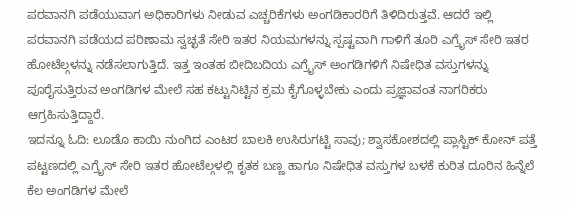ಪರವಾನಗಿ ಪಡೆಯುವಾಗ ಅಧಿಕಾರಿಗಳು ನೀಡುವ ಎಚ್ಚರಿಕೆಗಳು ಅಂಗಡಿಕಾರರಿಗೆ ತಿಳಿದಿರುತ್ತವೆ. ಆದರೆ ಇಲ್ಲಿ ಪರವಾನಗಿ ಪಡೆಯದ ಪರಿಣಾಮ ಸ್ವಚ್ಛತೆ ಸೇರಿ ಇತರ ನಿಯಮಗಳನ್ನು ಸ್ಪಷ್ಟವಾಗಿ ಗಾಳಿಗೆ ತೂರಿ ಎಗ್ರೈಸ್ ಸೇರಿ ಇತರ ಹೋಟೆಲ್ಗಳನ್ನು ನಡೆಸಲಾಗುತ್ತಿದೆ. ಇತ್ತ ಇಂತಹ ಬೀದಿಬದಿಯ ಎಗ್ರೈಸ್ ಅಂಗಡಿಗಳಿಗೆ ನಿಷೇಧಿತ ವಸ್ತುಗಳನ್ನು ಪೂರೈಸುತ್ತಿರುವ ಅಂಗಡಿಗಳ ಮೇಲೆ ಸಹ ಕಟ್ಟುನಿಟ್ಟಿನ ಕ್ರಮ ಕೈಗೊಳ್ಳಬೇಕು ಎಂದು ಪ್ರಜ್ಞಾವಂತ ನಾಗರಿಕರು ಆಗ್ರಹಿಸುತ್ತಿದ್ದಾರೆ.
ಇದನ್ನೂ ಓದಿ: ಲೂಡೊ ಕಾಯಿ ನುಂಗಿದ ಎಂಟರ ಬಾಲಕಿ ಉಸಿರುಗಟ್ಟಿ ಸಾವು; ಶ್ವಾಸಕೋಶದಲ್ಲಿ ಪ್ಲಾಸ್ಟಿಕ್ ಕೋನ್ ಪತ್ತೆ
ಪಟ್ಟಣದಲ್ಲಿ ಎಗ್ರೈಸ್ ಸೇರಿ ಇತರ ಹೋಟೆಲ್ಗಳಲ್ಲಿ ಕೃತಕ ಬಣ್ಣ ಹಾಗೂ ನಿಷೇಧಿತ ವಸ್ತುಗಳ ಬಳಕೆ ಕುರಿತ ದೂರಿನ ಹಿನ್ನೆಲೆ ಕೆಲ ಅಂಗಡಿಗಳ ಮೇಲೆ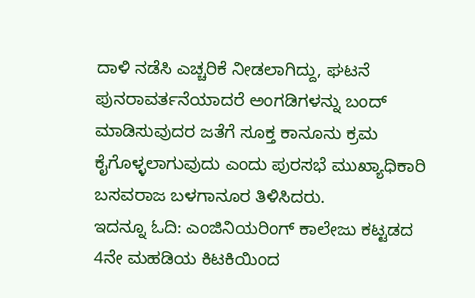ದಾಳಿ ನಡೆಸಿ ಎಚ್ಚರಿಕೆ ನೀಡಲಾಗಿದ್ದು, ಘಟನೆ ಪುನರಾವರ್ತನೆಯಾದರೆ ಅಂಗಡಿಗಳನ್ನು ಬಂದ್ ಮಾಡಿಸುವುದರ ಜತೆಗೆ ಸೂಕ್ತ ಕಾನೂನು ಕ್ರಮ ಕೈಗೊಳ್ಳಲಾಗುವುದು ಎಂದು ಪುರಸಭೆ ಮುಖ್ಯಾಧಿಕಾರಿ ಬಸವರಾಜ ಬಳಗಾನೂರ ತಿಳಿಸಿದರು.
ಇದನ್ನೂ ಓದಿ: ಎಂಜಿನಿಯರಿಂಗ್ ಕಾಲೇಜು ಕಟ್ಟಡದ 4ನೇ ಮಹಡಿಯ ಕಿಟಕಿಯಿಂದ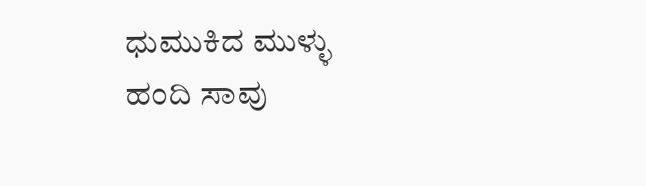ಧುಮುಕಿದ ಮುಳ್ಳು ಹಂದಿ ಸಾವು